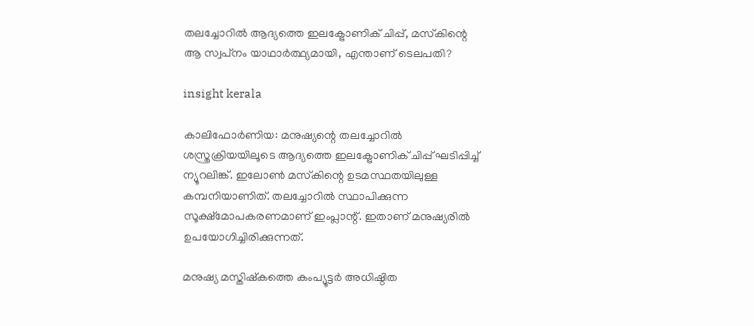തലച്ചോറിൽ ആദ്യത്തെ ഇലക്ട്രോണിക് ചിപ്പ്, മസ്‌കിന്റെ ആ സ്വപ്‌നം യാഥാർത്ഥ്യമായി, എന്താണ് ടെലപതി?

insight kerala

കാലിഫോർണിയ: മനുഷ്യന്റെ തലച്ചോറിൽ ശസ്ത്രക്രിയയിലൂടെ ആദ്യത്തെ ഇലക്ട്രോണിക് ചിപ്പ് ഘടിപ്പിച്ച് ന്യൂറലിങ്ക്. ഇലോൺ മസ്‌കിന്റെ ഉടമസ്ഥതയിലുള്ള കമ്പനിയാണിത്. തലച്ചോറിൽ സ്ഥാപിക്കുന്ന സൂക്ഷ്‌മോപകരണമാണ് ഇംപ്ലാന്റ്. ഇതാണ് മനുഷ്യരിൽ ഉപയോഗിച്ചിരിക്കുന്നത്.

മനുഷ്യ മസ്തിഷ്‌കത്തെ കംപ്യൂട്ടർ അധിഷ്ഠിത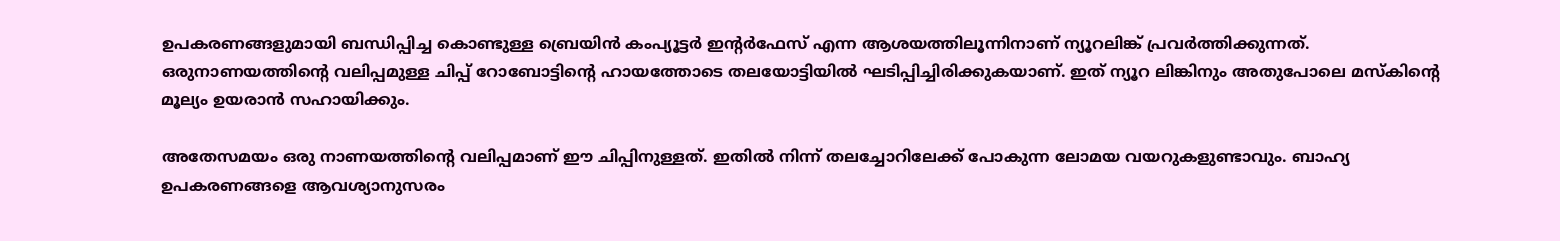ഉപകരണങ്ങളുമായി ബന്ധിപ്പിച്ച കൊണ്ടുള്ള ബ്രെയിൻ കംപ്യൂട്ടർ ഇന്റർഫേസ് എന്ന ആശയത്തിലൂന്നിനാണ് ന്യൂറലിങ്ക് പ്രവർത്തിക്കുന്നത്. ഒരുനാണയത്തിന്റെ വലിപ്പമുള്ള ചിപ്പ് റോബോട്ടിന്റെ ഹായത്തോടെ തലയോട്ടിയിൽ ഘടിപ്പിച്ചിരിക്കുകയാണ്. ഇത് ന്യൂറ ലിങ്കിനും അതുപോലെ മസ്‌കിന്റെ മൂല്യം ഉയരാൻ സഹായിക്കും.

അതേസമയം ഒരു നാണയത്തിന്റെ വലിപ്പമാണ് ഈ ചിപ്പിനുള്ളത്. ഇതിൽ നിന്ന് തലച്ചോറിലേക്ക് പോകുന്ന ലോമയ വയറുകളുണ്ടാവും. ബാഹ്യ ഉപകരണങ്ങളെ ആവശ്യാനുസരം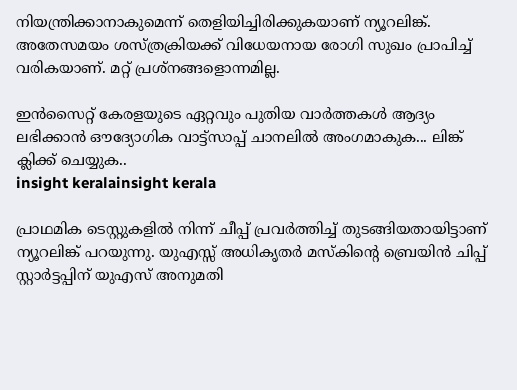നിയന്ത്രിക്കാനാകുമെന്ന് തെളിയിച്ചിരിക്കുകയാണ് ന്യൂറലിങ്ക്. അതേസമയം ശസ്ത്രക്രിയക്ക് വിധേയനായ രോഗി സുഖം പ്രാപിച്ച് വരികയാണ്. മറ്റ് പ്രശ്‌നങ്ങളൊന്നമില്ല.

ഇൻസൈറ്റ് കേരളയുടെ ഏറ്റവും പുതിയ വാർത്തകൾ ആദ്യം ലഭിക്കാൻ ഔദ്യോഗിക വാട്ട്‌സാപ്പ് ചാനലിൽ അംഗമാകുക... ലിങ്ക് ക്ലിക്ക് ചെയ്യുക..
insight keralainsight kerala

പ്രാഥമിക ടെസ്റ്റുകളിൽ നിന്ന് ചീപ്പ് പ്രവർത്തിച്ച് തുടങ്ങിയതായിട്ടാണ് ന്യൂറലിങ്ക് പറയുന്നു. യുഎസ്സ് അധികൃതർ മസ്‌കിന്റെ ബ്രെയിൻ ചിപ്പ് സ്റ്റാർട്ടപ്പിന് യുഎസ് അനുമതി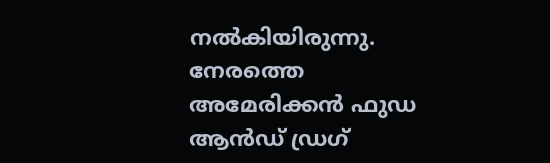നൽകിയിരുന്നു. നേരത്തെ അമേരിക്കൻ ഫുഡ ആൻഡ് ഡ്രഗ്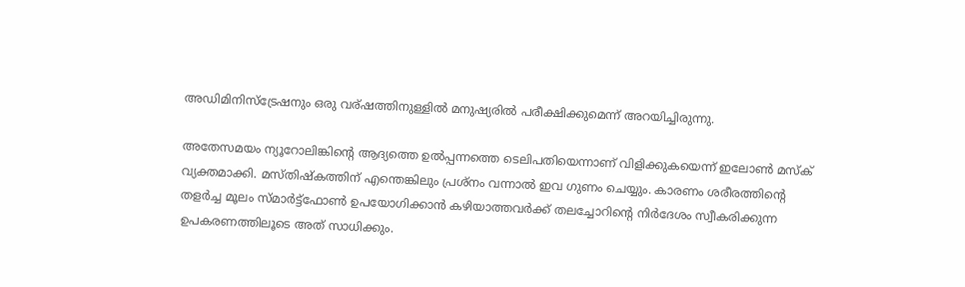അഡിമിനിസ്‌ട്രേഷനും ഒരു വര്ഷത്തിനുള്ളിൽ മനുഷ്യരിൽ പരീക്ഷിക്കുമെന്ന് അറയിച്ചിരുന്നു.

അതേസമയം ന്യൂറോലിങ്കിന്റെ ആദ്യത്തെ ഉൽപ്പന്നത്തെ ടെലിപതിയെന്നാണ് വിളിക്കുകയെന്ന് ഇലോൺ മസ്‌ക് വ്യക്തമാക്കി. മസ്തിഷ്‌കത്തിന് എന്തെങ്കിലും പ്രശ്‌നം വന്നാൽ ഇവ ഗുണം ചെയ്യും. കാരണം ശരീരത്തിന്റെ തളർച്ച മൂലം സ്മാർട്ട്‌ഫോൺ ഉപയോഗിക്കാൻ കഴിയാത്തവർക്ക് തലച്ചോറിന്റെ നിർദേശം സ്വീകരിക്കുന്ന ഉപകരണത്തിലൂടെ അത് സാധിക്കും.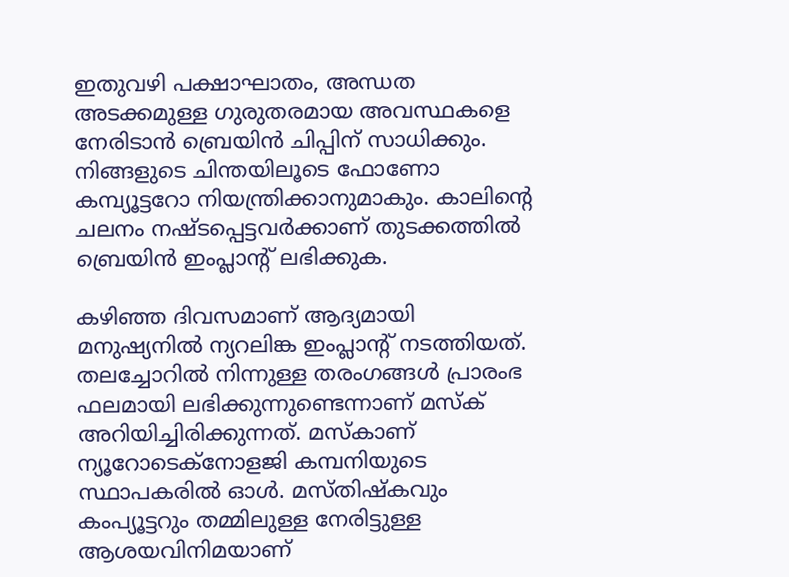ഇതുവഴി പക്ഷാഘാതം, അന്ധത അടക്കമുള്ള ഗുരുതരമായ അവസ്ഥകളെ നേരിടാൻ ബ്രെയിൻ ചിപ്പിന് സാധിക്കും. നിങ്ങളുടെ ചിന്തയിലൂടെ ഫോണോ കമ്പ്യൂട്ടറോ നിയന്ത്രിക്കാനുമാകും. കാലിന്റെ ചലനം നഷ്ടപ്പെട്ടവർക്കാണ് തുടക്കത്തിൽ ബ്രെയിൻ ഇംപ്ലാന്റ് ലഭിക്കുക.

കഴിഞ്ഞ ദിവസമാണ് ആദ്യമായി മനുഷ്യനിൽ ന്യറലിങ്ക ഇംപ്ലാന്റ് നടത്തിയത്. തലച്ചോറിൽ നിന്നുള്ള തരംഗങ്ങൾ പ്രാരംഭ ഫലമായി ലഭിക്കുന്നുണ്ടെന്നാണ് മസ്‌ക് അറിയിച്ചിരിക്കുന്നത്. മസ്‌കാണ് ന്യൂറോടെക്‌നോളജി കമ്പനിയുടെ സ്ഥാപകരിൽ ഓൾ. മസ്തിഷ്‌കവും കംപ്യൂട്ടറും തമ്മിലുള്ള നേരിട്ടുള്ള ആശയവിനിമയാണ്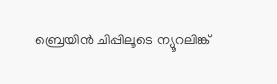ബ്രെയിൻ ചിപ്പിലൂടെ ന്യൂറലിങ്ക്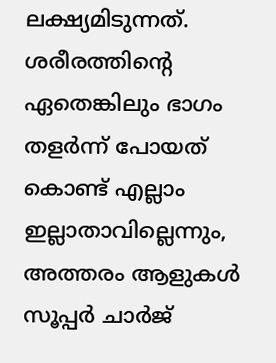ലക്ഷ്യമിടുന്നത്. ശരീരത്തിന്റെ ഏതെങ്കിലും ഭാഗം തളർന്ന് പോയത് കൊണ്ട് എല്ലാം ഇല്ലാതാവില്ലെന്നും, അത്തരം ആളുകൾ സൂപ്പർ ചാർജ്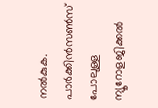നൽകുക. പാർക്കിൻസൺസ് പോലുള്ള ന്യൂറോളജിക്കൽ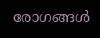രോഗങ്ങൾ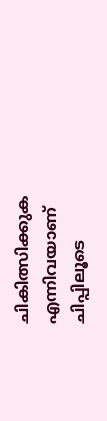ചികിത്സിക്കുക എന്നിവയാണ് ചിപ്പിലൂടെ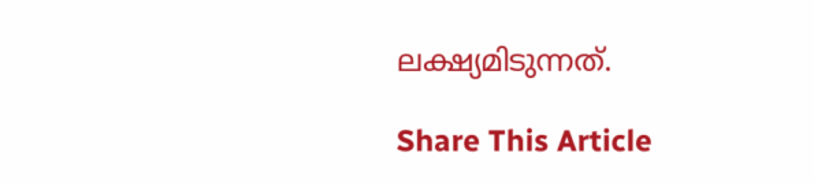ലക്ഷ്യമിടുന്നത്.

Share This Article